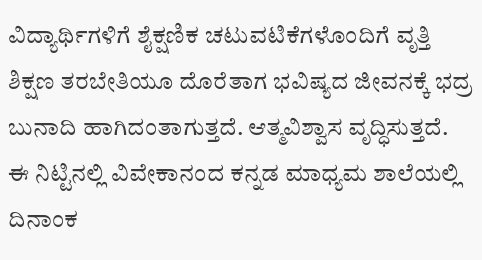ವಿದ್ಯಾರ್ಥಿಗಳಿಗೆ ಶೈಕ್ಷಣಿಕ ಚಟುವಟಿಕೆಗಳೊಂದಿಗೆ ವೃತ್ತಿ ಶಿಕ್ಷಣ ತರಬೇತಿಯೂ ದೊರೆತಾಗ ಭವಿಷ್ಯದ ಜೀವನಕ್ಕೆ ಭದ್ರ ಬುನಾದಿ ಹಾಗಿದಂತಾಗುತ್ತದೆ. ಆತ್ಮವಿಶ್ವಾಸ ವೃದ್ಧಿಸುತ್ತದೆ.
ಈ ನಿಟ್ಟಿನಲ್ಲಿ ವಿವೇಕಾನಂದ ಕನ್ನಡ ಮಾಧ್ಯಮ ಶಾಲೆಯಲ್ಲಿ ದಿನಾಂಕ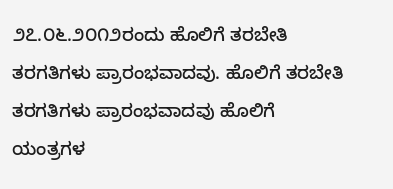೨೭.೦೬.೨೦೧೨ರಂದು ಹೊಲಿಗೆ ತರಬೇತಿ ತರಗತಿಗಳು ಪ್ರಾರಂಭವಾದವು. ಹೊಲಿಗೆ ತರಬೇತಿ ತರಗತಿಗಳು ಪ್ರಾರಂಭವಾದವು ಹೊಲಿಗೆ ಯಂತ್ರಗಳ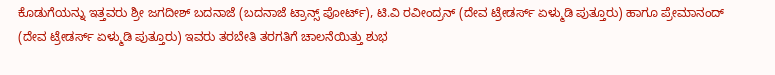ಕೊಡುಗೆಯನ್ನು ಇತ್ತವರು ಶ್ರೀ ಜಗದೀಶ್ ಬದನಾಜೆ (ಬದನಾಜೆ ಟ್ರಾನ್ಸ್ ಪೋರ್ಟ್), ಟಿ.ವಿ ರವೀಂದ್ರನ್ (ದೇವ ಟ್ರೇಡರ್ಸ್ ಏಳ್ಮುಡಿ ಪುತ್ತೂರು) ಹಾಗೂ ಪ್ರೇಮಾನಂದ್ (ದೇವ ಟ್ರೇಡರ್ಸ್ ಏಳ್ಮುಡಿ ಪುತ್ತೂರು) ಇವರು ತರಬೇತಿ ತರಗತಿಗೆ ಚಾಲನೆಯಿತ್ತು ಶುಭ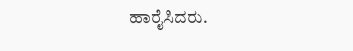ಹಾರೈಸಿದರು.